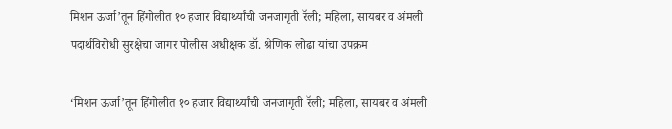मिशन ऊर्जा’तून हिंगोलीत १० हजार विद्यार्थ्यांची जनजागृती रॅली; महिला, सायबर व अंमली पदार्थविरोधी सुरक्षेचा जागर पोलीस अधीक्षक डॉ. श्रेणिक लोढा यांचा उपक्रम

‘मिशन ऊर्जा’तून हिंगोलीत १० हजार विद्यार्थ्यांची जनजागृती रॅली; महिला, सायबर व अंमली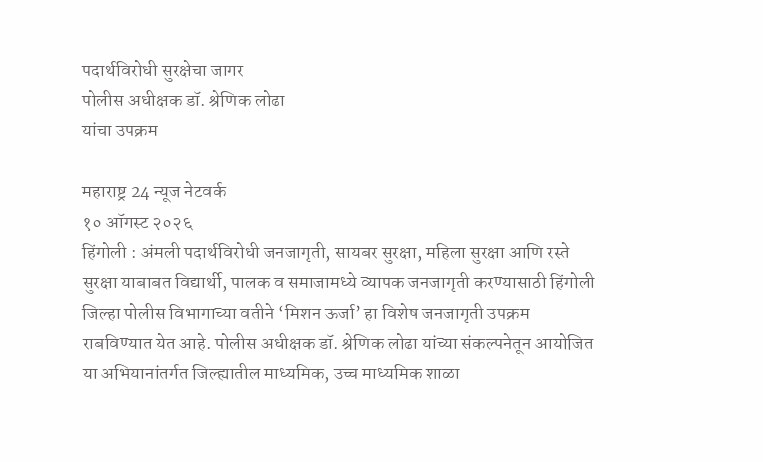पदार्थविरोधी सुरक्षेचा जागर
पोलीस अधीक्षक डॉ. श्रेणिक लोढा
यांचा उपक्रम

महाराष्ट्र 24 न्यूज नेटवर्क
१० ऑगस्ट २०२६
हिंगोली : अंमली पदार्थविरोधी जनजागृती, सायबर सुरक्षा, महिला सुरक्षा आणि रस्ते सुरक्षा याबाबत विद्यार्थी, पालक व समाजामध्ये व्यापक जनजागृती करण्यासाठी हिंगोली जिल्हा पोलीस विभागाच्या वतीने ‘मिशन ऊर्जा’ हा विशेष जनजागृती उपक्रम राबविण्यात येत आहे. पोलीस अधीक्षक डॉ. श्रेणिक लोढा यांच्या संकल्पनेतून आयोजित या अभियानांतर्गत जिल्ह्यातील माध्यमिक, उच्च माध्यमिक शाळा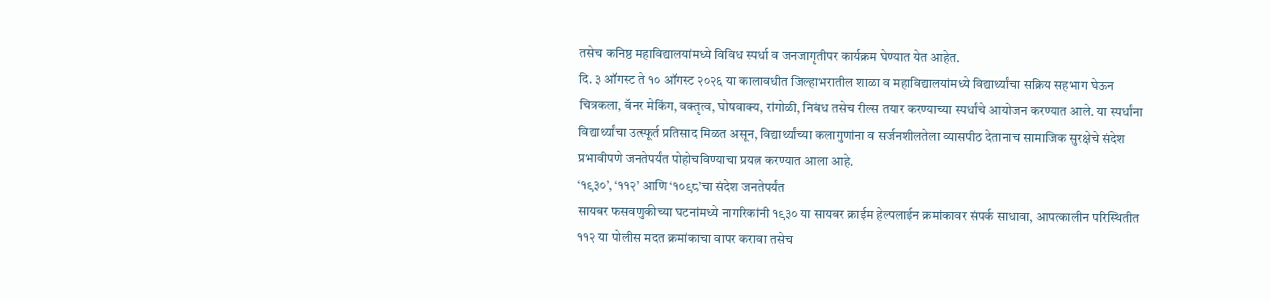तसेच कनिष्ठ महाविद्यालयांमध्ये विविध स्पर्धा व जनजागृतीपर कार्यक्रम घेण्यात येत आहेत.
दि. ३ ऑगस्ट ते १० ऑगस्ट २०२६ या कालावधीत जिल्हाभरातील शाळा व महाविद्यालयांमध्ये विद्यार्थ्यांचा सक्रिय सहभाग घेऊन चित्रकला, बॅनर मेकिंग, वक्तृत्व, घोषवाक्य, रांगोळी, निबंध तसेच रील्स तयार करण्याच्या स्पर्धांचे आयोजन करण्यात आले. या स्पर्धांना विद्यार्थ्यांचा उत्स्फूर्त प्रतिसाद मिळत असून, विद्यार्थ्यांच्या कलागुणांना व सर्जनशीलतेला व्यासपीठ देतानाच सामाजिक सुरक्षेचे संदेश प्रभावीपणे जनतेपर्यंत पोहोचविण्याचा प्रयत्न करण्यात आला आहे.
‘१९३०’, ‘११२’ आणि ‘१०९८’चा संदेश जनतेपर्यंत
सायबर फसवणुकीच्या घटनांमध्ये नागरिकांनी १९३० या सायबर क्राईम हेल्पलाईन क्रमांकावर संपर्क साधावा, आपत्कालीन परिस्थितीत ११२ या पोलीस मदत क्रमांकाचा वापर करावा तसेच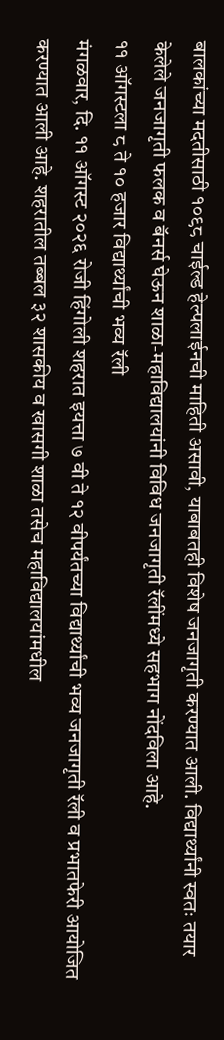बालकांच्या मदतीसाठी १०९८ चाईल्ड हेल्पलाईनची माहिती असावी, याबाबतही विशेष जनजागृती करण्यात आली. विद्यार्थ्यांनी स्वतः तयार केलेले जनजागृती फलक व बॅनर्स घेऊन शाळा-महाविद्यालयांनी विविध जनजागृती रॅलींमध्ये सहभाग नोंदविला आहे.
११ ऑगस्टला ८ ते १० हजार विद्यार्थ्यांची भव्य रॅली
मंगळवार, दि. ११ ऑगस्ट २०२६ रोजी हिंगोली शहरात इयत्ता ७ वी ते १२ वीपर्यंतच्या विद्यार्थ्यांची भव्य जनजागृती रॅली व प्रभातफेरी आयोजित करण्यात आली आहे. शहरातील तब्बल ३२ शासकीय व खासगी शाळा तसेच महाविद्यालयांमधील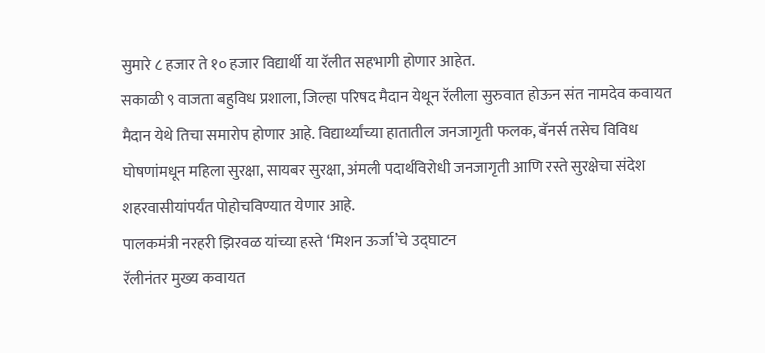सुमारे ८ हजार ते १० हजार विद्यार्थी या रॅलीत सहभागी होणार आहेत.
सकाळी ९ वाजता बहुविध प्रशाला, जिल्हा परिषद मैदान येथून रॅलीला सुरुवात होऊन संत नामदेव कवायत मैदान येथे तिचा समारोप होणार आहे. विद्यार्थ्यांच्या हातातील जनजागृती फलक, बॅनर्स तसेच विविध घोषणांमधून महिला सुरक्षा, सायबर सुरक्षा, अंमली पदार्थविरोधी जनजागृती आणि रस्ते सुरक्षेचा संदेश शहरवासीयांपर्यंत पोहोचविण्यात येणार आहे.
पालकमंत्री नरहरी झिरवळ यांच्या हस्ते ‘मिशन ऊर्जा’चे उद्घाटन
रॅलीनंतर मुख्य कवायत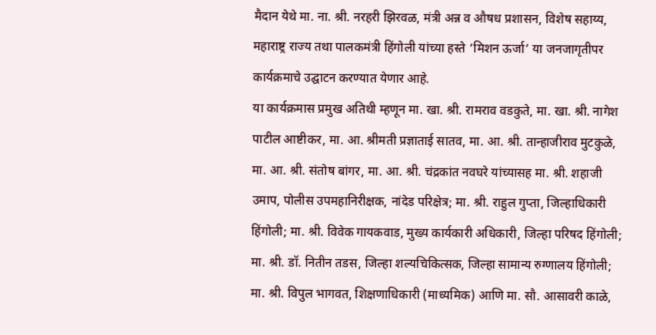मैदान येथे मा. ना. श्री. नरहरी झिरवळ, मंत्री अन्न व औषध प्रशासन, विशेष सहाय्य, महाराष्ट्र राज्य तथा पालकमंत्री हिंगोली यांच्या हस्ते ‘मिशन ऊर्जा’ या जनजागृतीपर कार्यक्रमाचे उद्घाटन करण्यात येणार आहे.
या कार्यक्रमास प्रमुख अतिथी म्हणून मा. खा. श्री. रामराव वडकुते, मा. खा. श्री. नागेश पाटील आष्टीकर, मा. आ. श्रीमती प्रज्ञाताई सातव, मा. आ. श्री. तान्हाजीराव मुटकुळे, मा. आ. श्री. संतोष बांगर, मा. आ. श्री. चंद्रकांत नवघरे यांच्यासह मा. श्री. शहाजी उमाप, पोलीस उपमहानिरीक्षक, नांदेड परिक्षेत्र; मा. श्री. राहुल गुप्ता, जिल्हाधिकारी हिंगोली; मा. श्री. विवेक गायकवाड, मुख्य कार्यकारी अधिकारी, जिल्हा परिषद हिंगोली; मा. श्री. डॉ. नितीन तडस, जिल्हा शल्यचिकित्सक, जिल्हा सामान्य रुग्णालय हिंगोली; मा. श्री. विपुल भागवत, शिक्षणाधिकारी (माध्यमिक) आणि मा. सौ. आसावरी काळे,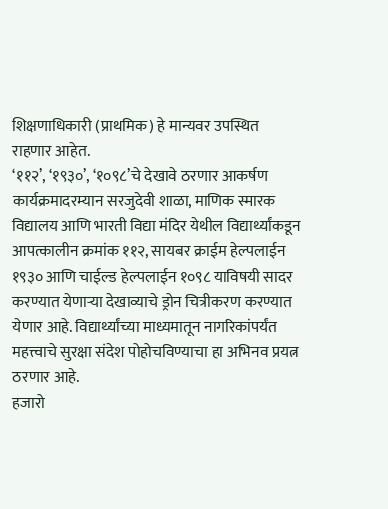शिक्षणाधिकारी (प्राथमिक) हे मान्यवर उपस्थित राहणार आहेत.
‘११२’, ‘१९३०’, ‘१०९८’चे देखावे ठरणार आकर्षण
कार्यक्रमादरम्यान सरजुदेवी शाळा, माणिक स्मारक विद्यालय आणि भारती विद्या मंदिर येथील विद्यार्थ्यांकडून आपत्कालीन क्रमांक ११२, सायबर क्राईम हेल्पलाईन १९३० आणि चाईल्ड हेल्पलाईन १०९८ याविषयी सादर करण्यात येणाऱ्या देखाव्याचे ड्रोन चित्रीकरण करण्यात येणार आहे. विद्यार्थ्यांच्या माध्यमातून नागरिकांपर्यंत महत्त्वाचे सुरक्षा संदेश पोहोचविण्याचा हा अभिनव प्रयत्न ठरणार आहे.
हजारो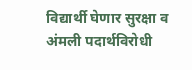विद्यार्थी घेणार सुरक्षा व अंमली पदार्थविरोधी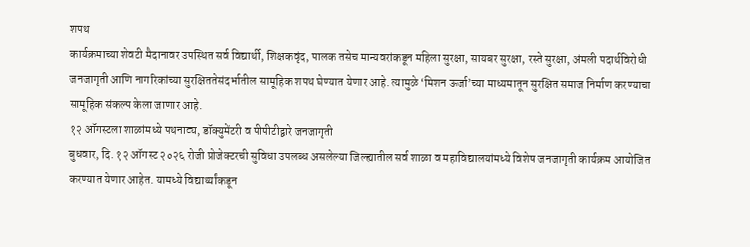शपथ
कार्यक्रमाच्या शेवटी मैदानावर उपस्थित सर्व विद्यार्थी, शिक्षकवृंद, पालक तसेच मान्यवरांकडून महिला सुरक्षा, सायबर सुरक्षा, रस्ते सुरक्षा, अंमली पदार्थविरोधी जनजागृती आणि नागरिकांच्या सुरक्षिततेसंदर्भातील सामूहिक शपथ घेण्यात येणार आहे. त्यामुळे ‘मिशन ऊर्जा’च्या माध्यमातून सुरक्षित समाज निर्माण करण्याचा सामूहिक संकल्प केला जाणार आहे.
१२ ऑगस्टला शाळांमध्ये पथनाट्य, डॉक्युमेंटरी व पीपीटीद्वारे जनजागृती
बुधवार, दि. १२ ऑगस्ट २०२६ रोजी प्रोजेक्टरची सुविधा उपलब्ध असलेल्या जिल्ह्यातील सर्व शाळा व महाविद्यालयांमध्ये विशेष जनजागृती कार्यक्रम आयोजित करण्यात येणार आहेत. यामध्ये विद्यार्थ्यांकडून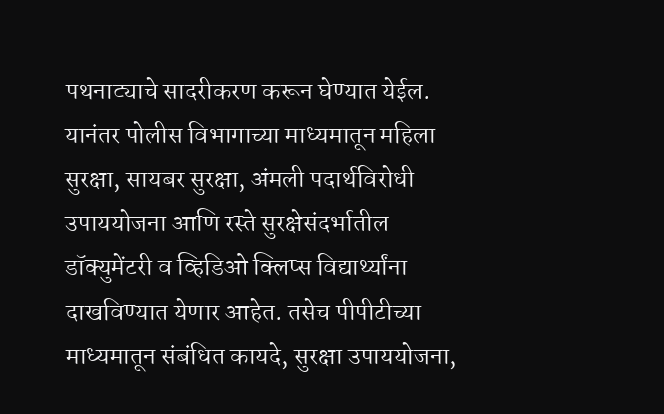पथनाट्याचे सादरीकरण करून घेण्यात येईल.
यानंतर पोलीस विभागाच्या माध्यमातून महिला सुरक्षा, सायबर सुरक्षा, अंमली पदार्थविरोधी उपाययोजना आणि रस्ते सुरक्षेसंदर्भातील डॉक्युमेंटरी व व्हिडिओ क्लिप्स विद्यार्थ्यांना दाखविण्यात येणार आहेत. तसेच पीपीटीच्या माध्यमातून संबंधित कायदे, सुरक्षा उपाययोजना,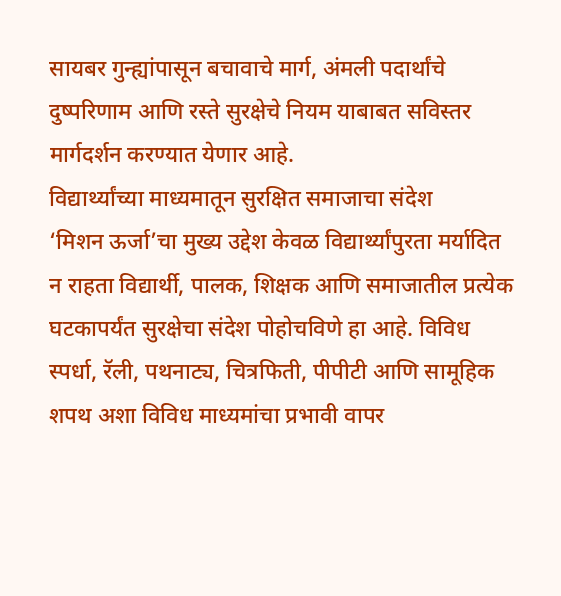सायबर गुन्ह्यांपासून बचावाचे मार्ग, अंमली पदार्थांचे दुष्परिणाम आणि रस्ते सुरक्षेचे नियम याबाबत सविस्तर मार्गदर्शन करण्यात येणार आहे.
विद्यार्थ्यांच्या माध्यमातून सुरक्षित समाजाचा संदेश
‘मिशन ऊर्जा’चा मुख्य उद्देश केवळ विद्यार्थ्यांपुरता मर्यादित न राहता विद्यार्थी, पालक, शिक्षक आणि समाजातील प्रत्येक घटकापर्यंत सुरक्षेचा संदेश पोहोचविणे हा आहे. विविध स्पर्धा, रॅली, पथनाट्य, चित्रफिती, पीपीटी आणि सामूहिक शपथ अशा विविध माध्यमांचा प्रभावी वापर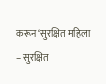करून ‘सुरक्षित महिला – सुरक्षित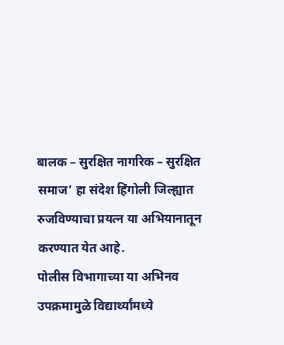बालक – सुरक्षित नागरिक – सुरक्षित समाज’ हा संदेश हिंगोली जिल्ह्यात रुजविण्याचा प्रयत्न या अभियानातून करण्यात येत आहे.
पोलीस विभागाच्या या अभिनव उपक्रमामुळे विद्यार्थ्यांमध्ये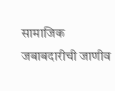सामाजिक जबाबदारीची जाणीव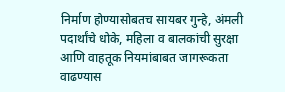निर्माण होण्यासोबतच सायबर गुन्हे, अंमली पदार्थांचे धोके, महिला व बालकांची सुरक्षा आणि वाहतूक नियमांबाबत जागरूकता वाढण्यास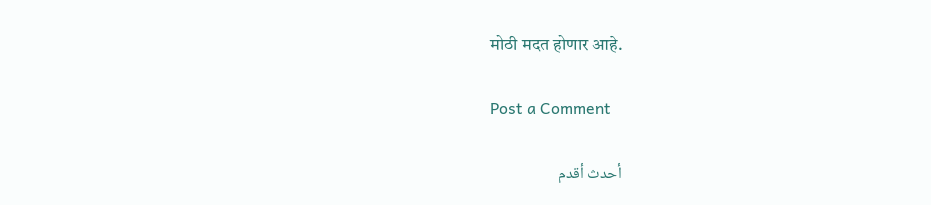मोठी मदत होणार आहे.

Post a Comment

أحدث أقدم